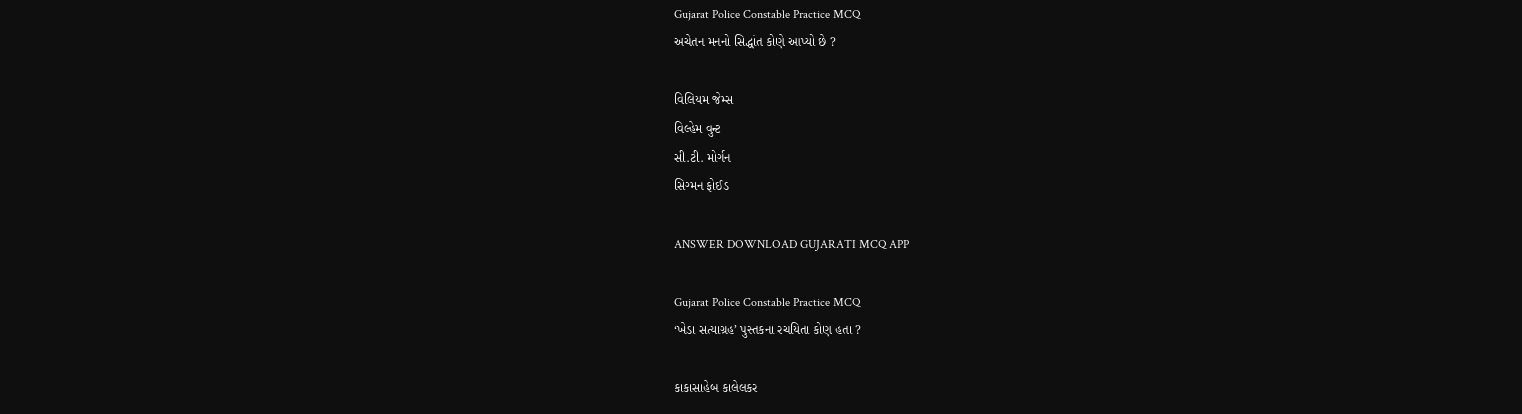Gujarat Police Constable Practice MCQ
અચેતન મનનો સિદ્ધાંત કોણે આપ્યો છે ?

વિલિયમ જેમ્સ
વિલ્હેમ વુન્ટ
સી.ટી. મોર્ગન
સિગ્મન ફોઈડ

ANSWER DOWNLOAD GUJARATI MCQ APP

Gujarat Police Constable Practice MCQ
‘ખેડા સત્યાગ્રહ’ પુસ્તકના રચયિતા કોણ હતા ?

કાકાસાહેબ કાલેલકર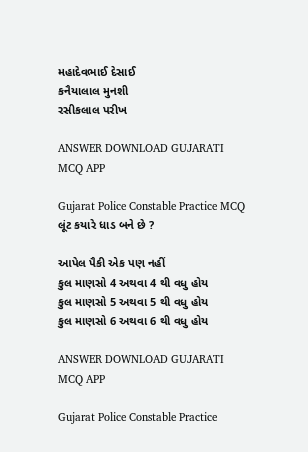મહાદેવભાઈ દેસાઈ
કનૈયાલાલ મુનશી
રસીકલાલ પરીખ

ANSWER DOWNLOAD GUJARATI MCQ APP

Gujarat Police Constable Practice MCQ
લૂંટ કયારે ધાડ બને છે ?

આપેલ પૈકી એક પણ નહીં
કુલ માણસો 4 અથવા 4 થી વધુ હોય
કુલ માણસો 5 અથવા 5 થી વધુ હોય
કુલ માણસો 6 અથવા 6 થી વધુ હોય

ANSWER DOWNLOAD GUJARATI MCQ APP

Gujarat Police Constable Practice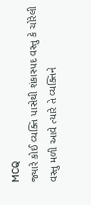MCQ
જ્યારે કોઈ વ્યક્તિ પાસેથી શંકાસ્પદ વસ્તુ કે ચોરેલી વસ્તુ મળી આવે ત્યારે તે વ્યક્તિને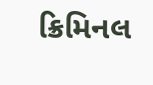ક્રિમિનલ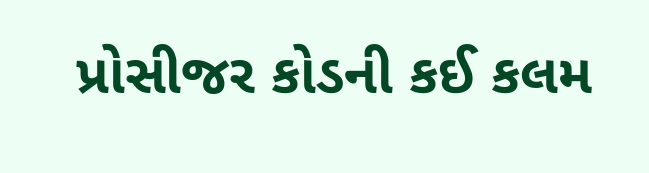પ્રોસીજર કોડની કઈ કલમ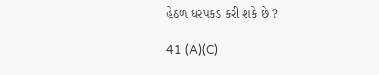હેઠળ ધરપકડ કરી શકે છે ?

41 (A)(C)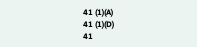41 (1)(A)
41 (1)(D)
41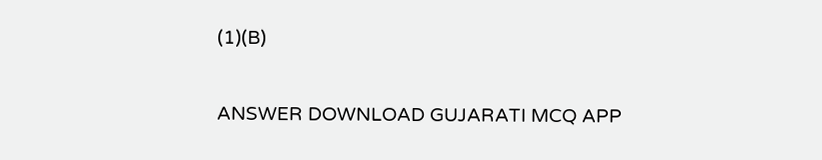(1)(B)

ANSWER DOWNLOAD GUJARATI MCQ APP